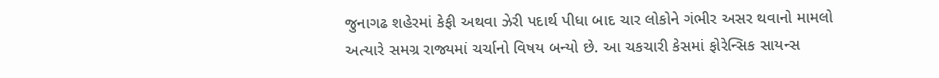જુનાગઢ શહેરમાં કેફી અથવા ઝેરી પદાર્થ પીધા બાદ ચાર લોકોને ગંભીર અસર થવાનો મામલો અત્યારે સમગ્ર રાજ્યમાં ચર્ચાનો વિષય બન્યો છે. આ ચકચારી કેસમાં ફોરેન્સિક સાયન્સ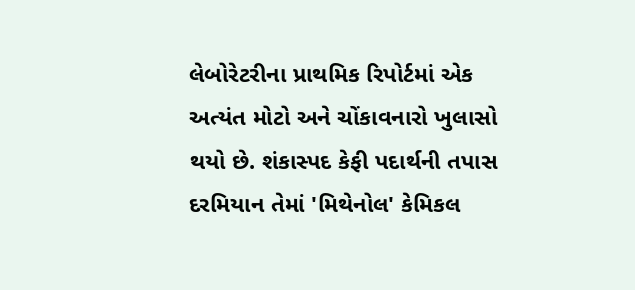લેબોરેટરીના પ્રાથમિક રિપોર્ટમાં એક અત્યંત મોટો અને ચોંકાવનારો ખુલાસો થયો છે. શંકાસ્પદ કેફી પદાર્થની તપાસ દરમિયાન તેમાં 'મિથેનોલ' કેમિકલ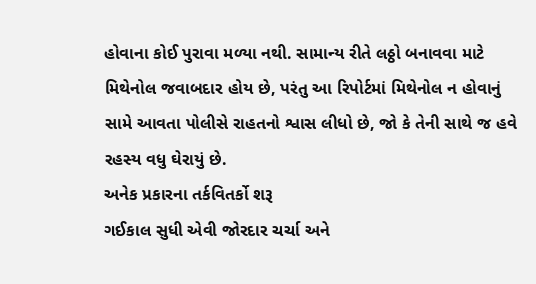હોવાના કોઈ પુરાવા મળ્યા નથી. સામાન્ય રીતે લઠ્ઠો બનાવવા માટે મિથેનોલ જવાબદાર હોય છે, પરંતુ આ રિપોર્ટમાં મિથેનોલ ન હોવાનું સામે આવતા પોલીસે રાહતનો શ્વાસ લીધો છે, જો કે તેની સાથે જ હવે રહસ્ય વધુ ઘેરાયું છે.
અનેક પ્રકારના તર્કવિતર્કો શરૂ
ગઈકાલ સુધી એવી જોરદાર ચર્ચા અને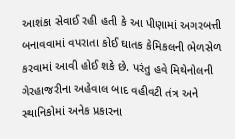આશંકા સેવાઈ રહી હતી કે આ પીણામાં અગરબત્તી બનાવવામાં વપરાતા કોઈ ઘાતક કેમિકલની ભેળસેળ કરવામાં આવી હોઈ શકે છે. પરંતુ હવે મિથેનોલની ગેરહાજરીના અહેવાલ બાદ વહીવટી તંત્ર અને સ્થાનિકોમાં અનેક પ્રકારના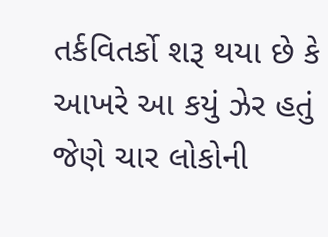તર્કવિતર્કો શરૂ થયા છે કે આખરે આ કયું ઝેર હતું જેણે ચાર લોકોની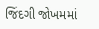જિંદગી જોખમમાં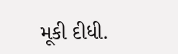મૂકી દીધી.